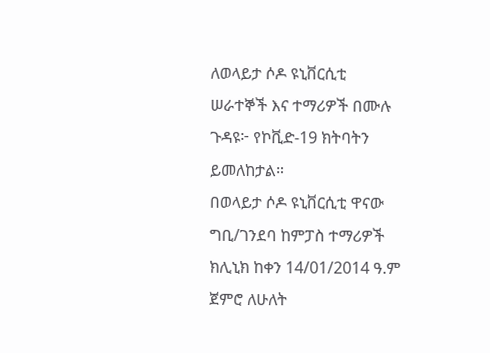ለወላይታ ሶዶ ዩኒቨርሲቲ ሠራተኞች እና ተማሪዎች በሙሉ
ጉዳዩ፦ የኮቪድ-19 ክትባትን ይመለከታል።
በወላይታ ሶዶ ዩኒቨርሲቲ ዋናው ግቢ/ገንደባ ከምፓስ ተማሪዎች ክሊኒክ ከቀን 14/01/2014 ዓ.ም ጀምሮ ለሁለት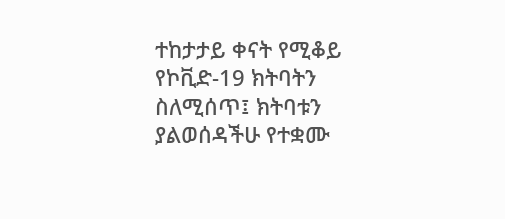ተከታታይ ቀናት የሚቆይ የኮቪድ-19 ክትባትን ስለሚሰጥ፤ ክትባቱን ያልወሰዳችሁ የተቋሙ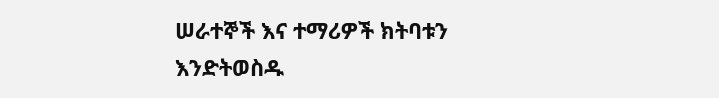ሠራተኞች እና ተማሪዎች ክትባቱን እንድትወስዱ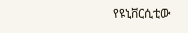የዩኒቨርሲቲው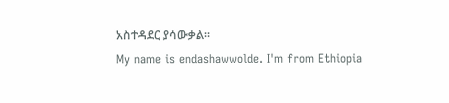አስተዳደር ያሳውቃል።
My name is endashawwolde. I'm from Ethiopia